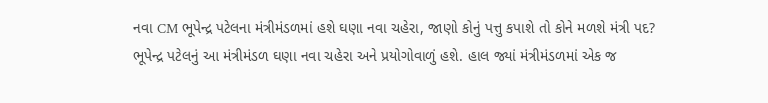નવા CM ભૂપેન્દ્ર પટેલના મંત્રીમંડળમાં હશે ઘણા નવા ચહેરા, જાણો કોનું પત્તુ કપાશે તો કોને મળશે મંત્રી પદ?
ભૂપેન્દ્ર પટેલનું આ મંત્રીમંડળ ઘણા નવા ચહેરા અને પ્રયોગોવાળું હશે. હાલ જ્યાં મંત્રીમંડળમાં એક જ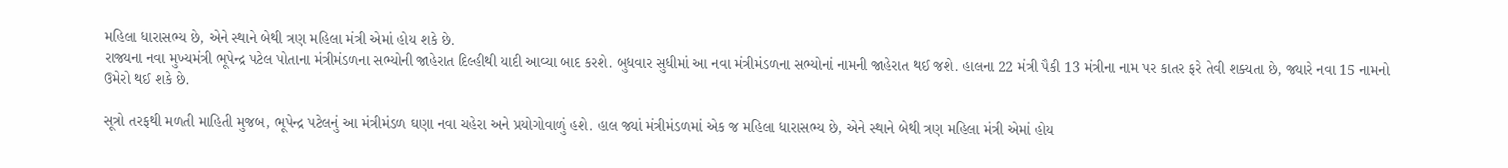મહિલા ધારાસભ્ય છે, એને સ્થાને બેથી ત્રણ મહિલા મંત્રી એમાં હોય શકે છે.
રાજ્યના નવા મુખ્યમંત્રી ભૂપેન્દ્ર પટેલ પોતાના મંત્રીમંડળના સભ્યોની જાહેરાત દિલ્હીથી યાદી આવ્યા બાદ કરશે. બુધવાર સુધીમાં આ નવા મંત્રીમંડળના સભ્યોનાં નામની જાહેરાત થઈ જશે. હાલના 22 મંત્રી પૈકી 13 મંત્રીના નામ પર કાતર ફરે તેવી શક્યતા છે, જ્યારે નવા 15 નામનો ઉમેરો થઈ શકે છે.

સૂત્રો તરફથી મળતી માહિતી મુજબ, ભૂપેન્દ્ર પટેલનું આ મંત્રીમંડળ ઘણા નવા ચહેરા અને પ્રયોગોવાળું હશે. હાલ જ્યાં મંત્રીમંડળમાં એક જ મહિલા ધારાસભ્ય છે, એને સ્થાને બેથી ત્રણ મહિલા મંત્રી એમાં હોય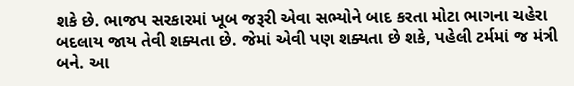શકે છે. ભાજપ સરકારમાં ખૂબ જરૂરી એવા સભ્યોને બાદ કરતા મોટા ભાગના ચહેરા બદલાય જાય તેવી શક્યતા છે. જેમાં એવી પણ શક્યતા છે શકે, પહેલી ટર્મમાં જ મંત્રી બને. આ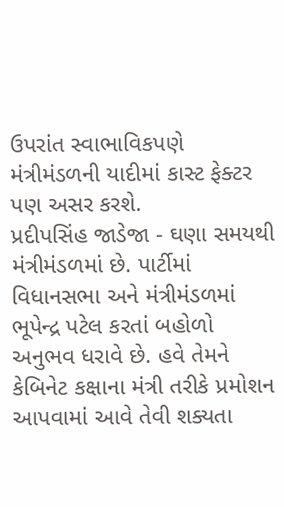ઉપરાંત સ્વાભાવિકપણે મંત્રીમંડળની યાદીમાં કાસ્ટ ફેક્ટર પણ અસર કરશે.
પ્રદીપસિંહ જાડેજા - ઘણા સમયથી મંત્રીમંડળમાં છે. પાર્ટીમાં વિધાનસભા અને મંત્રીમંડળમાં ભૂપેન્દ્ર પટેલ કરતાં બહોળો અનુભવ ધરાવે છે. હવે તેમને કેબિનેટ કક્ષાના મંત્રી તરીકે પ્રમોશન આપવામાં આવે તેવી શક્યતા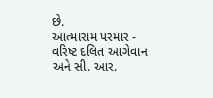છે.
આત્મારામ પરમાર - વરિષ્ટ દલિત આગેવાન અને સી. આર.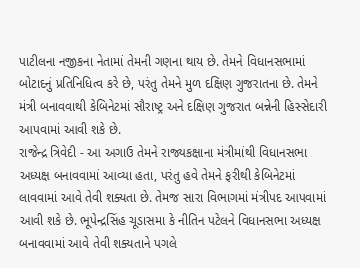પાટીલના નજીકના નેતામાં તેમની ગણના થાય છે. તેમને વિધાનસભામાં બોટાદનું પ્રતિનિધિત્વ કરે છે, પરંતુ તેમને મુળ દક્ષિણ ગુજરાતના છે. તેમને મંત્રી બનાવવાથી કેબિનેટમાં સૌરાષ્ટ્ર અને દક્ષિણ ગુજરાત બન્નેની હિસ્સેદારી આપવામાં આવી શકે છે.
રાજેન્દ્ર ત્રિવેદી - આ અગાઉ તેમને રાજ્યકક્ષાના મંત્રીમાંથી વિધાનસભા અધ્યક્ષ બનાવવામાં આવ્યા હતા, પરંતુ હવે તેમને ફરીથી કેબિનેટમાં લાવવામાં આવે તેવી શક્યતા છે. તેમજ સારા વિભાગમાં મંત્રીપદ આપવામાં આવી શકે છે. ભૂપેન્દ્રસિંહ ચૂડાસમા કે નીતિન પટેલને વિધાનસભા અધ્યક્ષ બનાવવામાં આવે તેવી શક્યતાને પગલે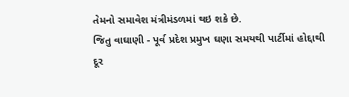તેમનો સમાવેશ મંત્રીમંડળમાં થઇ શકે છે.
જિતુ વાઘાણી - પૂર્વ પ્રદેશ પ્રમુખ ઘણા સમયથી પાર્ટીમાં હોદ્દાથી દૂર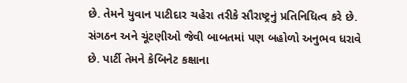છે. તેમને યુવાન પાટીદાર ચહેરા તરીકે સૌરાષ્ટ્રનું પ્રતિનિધિત્વ કરે છે. સંગઠન અને ચૂંટણીઓ જેવી બાબતમાં પણ બહોળો અનુભવ ધરાવે છે. પાર્ટી તેમને કેબિનેટ કક્ષાના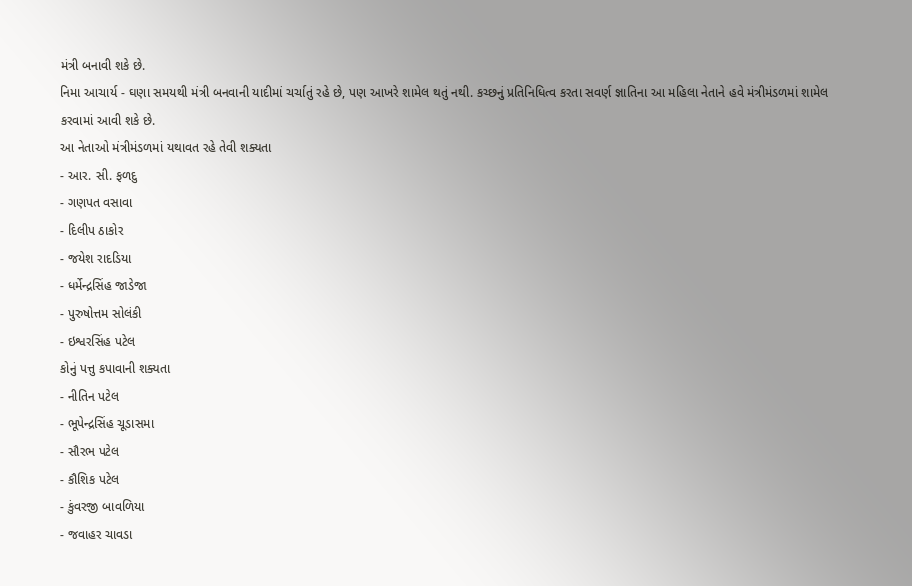મંત્રી બનાવી શકે છે.
નિમા આચાર્ય - ઘણા સમયથી મંત્રી બનવાની યાદીમાં ચર્ચાતું રહે છે, પણ આખરે શામેલ થતું નથી. કચ્છનું પ્રતિનિધિત્વ કરતા સવર્ણ જ્ઞાતિના આ મહિલા નેતાને હવે મંત્રીમંડળમાં શામેલ કરવામાં આવી શકે છે.
આ નેતાઓ મંત્રીમંડળમાં યથાવત રહે તેવી શક્યતા
- આર. સી. ફળદુ
- ગણપત વસાવા
- દિલીપ ઠાકોર
- જયેશ રાદડિયા
- ધર્મેન્દ્રસિંહ જાડેજા
- પુરુષોત્તમ સોલંકી
- ઇશ્વરસિંહ પટેલ
કોનું પત્તુ કપાવાની શક્યતા
- નીતિન પટેલ
- ભૂપેન્દ્રસિંહ ચૂડાસમા
- સૌરભ પટેલ
- કૌશિક પટેલ
- કુંવરજી બાવળિયા
- જવાહર ચાવડા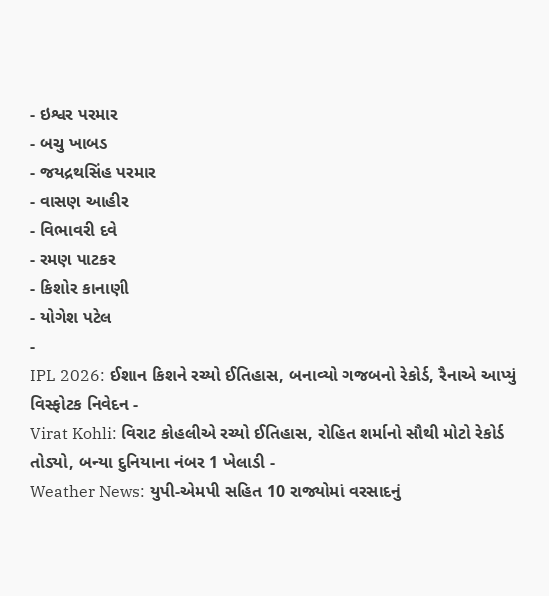- ઇશ્વર પરમાર
- બચુ ખાબડ
- જયદ્રથસિંહ પરમાર
- વાસણ આહીર
- વિભાવરી દવે
- રમણ પાટકર
- કિશોર કાનાણી
- યોગેશ પટેલ
-
IPL 2026: ઈશાન કિશને રચ્યો ઈતિહાસ, બનાવ્યો ગજબનો રેકોર્ડ, રૈનાએ આપ્યું વિસ્ફોટક નિવેદન -
Virat Kohli: વિરાટ કોહલીએ રચ્યો ઈતિહાસ, રોહિત શર્માનો સૌથી મોટો રેકોર્ડ તોડ્યો, બન્યા દુનિયાના નંબર 1 ખેલાડી -
Weather News: યુપી-એમપી સહિત 10 રાજ્યોમાં વરસાદનું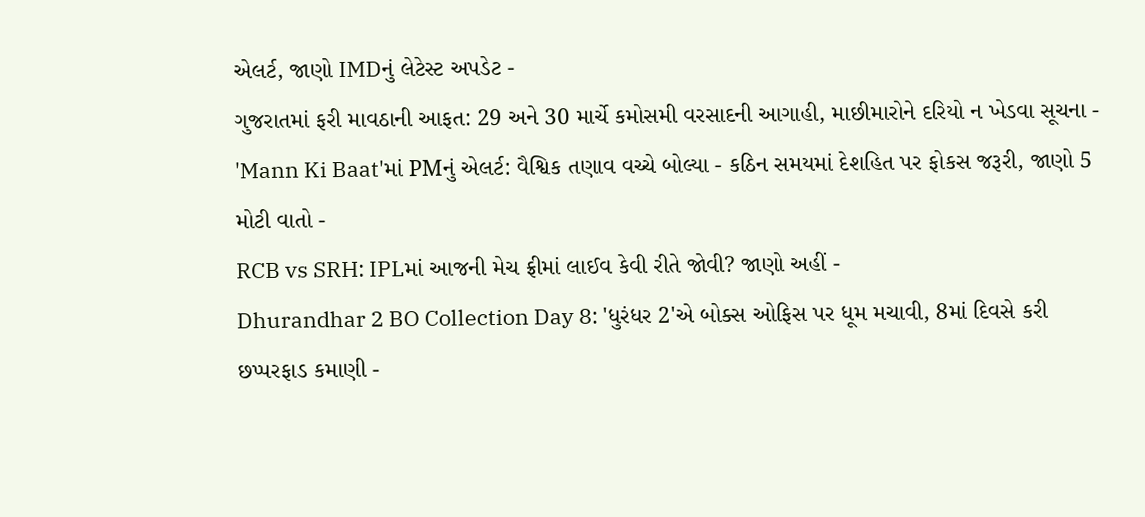એલર્ટ, જાણો IMDનું લેટેસ્ટ અપડેટ -
ગુજરાતમાં ફરી માવઠાની આફત: 29 અને 30 માર્ચે કમોસમી વરસાદની આગાહી, માછીમારોને દરિયો ન ખેડવા સૂચના -
'Mann Ki Baat'માં PMનું એલર્ટ: વૈશ્વિક તણાવ વચ્ચે બોલ્યા - કઠિન સમયમાં દેશહિત પર ફોકસ જરૂરી, જાણો 5 મોટી વાતો -
RCB vs SRH: IPLમાં આજની મેચ ફ્રીમાં લાઈવ કેવી રીતે જોવી? જાણો અહીં -
Dhurandhar 2 BO Collection Day 8: 'ધુરંધર 2'એ બોક્સ ઓફિસ પર ધૂમ મચાવી, 8માં દિવસે કરી છપ્પરફાડ કમાણી -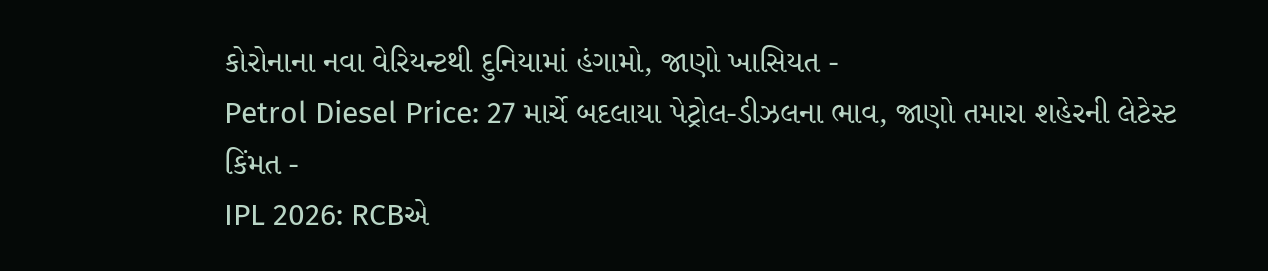કોરોનાના નવા વેરિયન્ટથી દુનિયામાં હંગામો, જાણો ખાસિયત -
Petrol Diesel Price: 27 માર્ચે બદલાયા પેટ્રોલ-ડીઝલના ભાવ, જાણો તમારા શહેરની લેટેસ્ટ કિંમત -
IPL 2026: RCBએ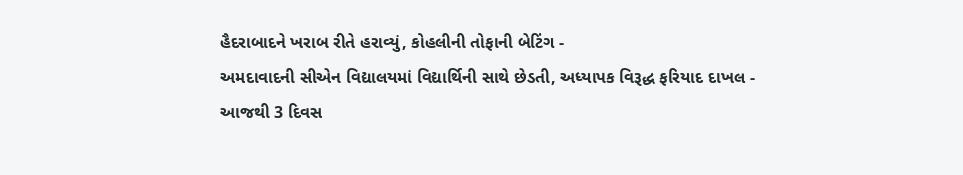હૈદરાબાદને ખરાબ રીતે હરાવ્યું, કોહલીની તોફાની બેટિંગ -
અમદાવાદની સીએન વિદ્યાલયમાં વિદ્યાર્થિની સાથે છેડતી, અધ્યાપક વિરૂદ્ધ ફરિયાદ દાખલ -
આજથી 3 દિવસ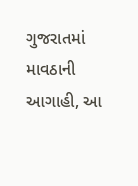ગુજરાતમાં માવઠાની આગાહી, આ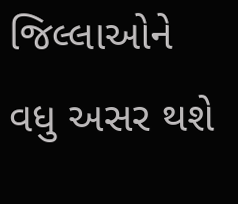જિલ્લાઓને વધુ અસર થશે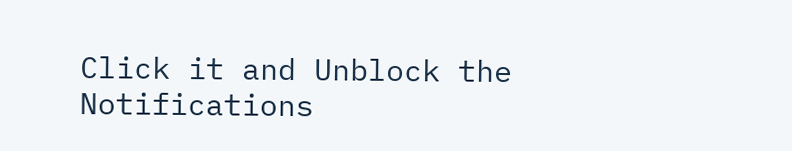Click it and Unblock the Notifications